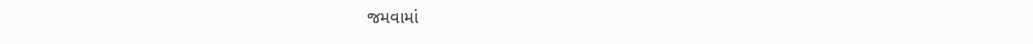જમવામાં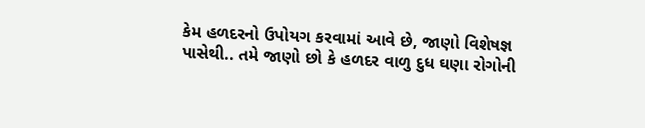કેમ હળદરનો ઉપોયગ કરવામાં આવે છે, જાણો વિશેષજ્ઞ પાસેથી.. તમે જાણો છો કે હળદર વાળુ દુધ ઘણા રોગોની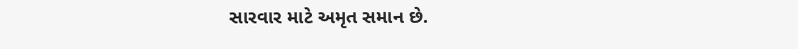સારવાર માટે અમૃત સમાન છે.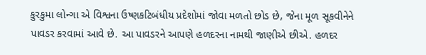કુરકુમા લોન્ગા એ વિશ્વના ઉષ્ણકટિબંધીય પ્રદેશોમાં જોવા મળતો છોડ છે, જેના મૂળ સૂકવીનેને પાવડર કરવામાં આવે છે. આ પાવડરને આપણે હળદરના નામથી જાણીએ છીએ. હળદર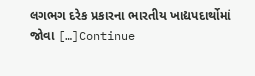લગભગ દરેક પ્રકારના ભારતીય ખાદ્યપદાર્થોમાં જોવા […]Continue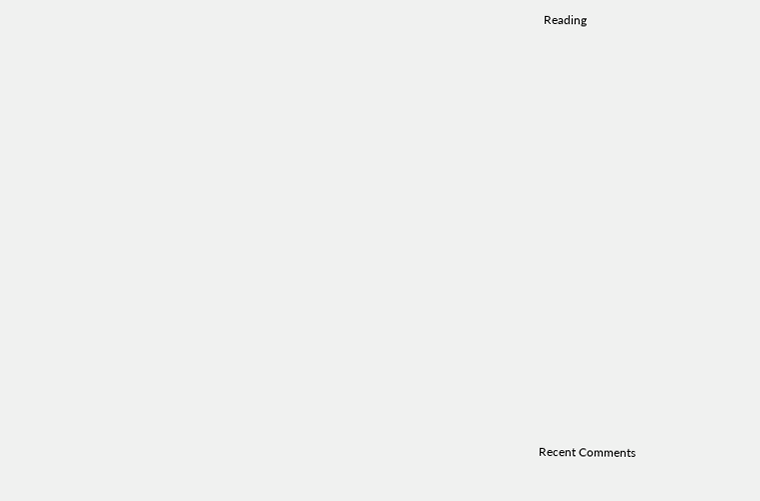Reading

















Recent Comments